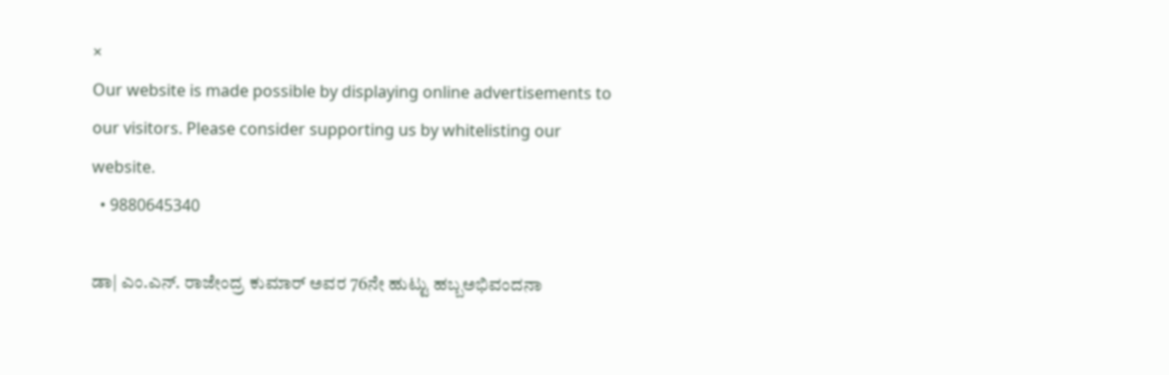×
Our website is made possible by displaying online advertisements to our visitors. Please consider supporting us by whitelisting our website.
  • 9880645340

ಡಾ| ಎಂ.ಎನ್. ರಾಜೇಂದ್ರ ಕುಮಾರ್ ಅವರ 76ನೇ ಹುಟ್ಟು ಹಬ್ಬಅಭಿವಂದನಾ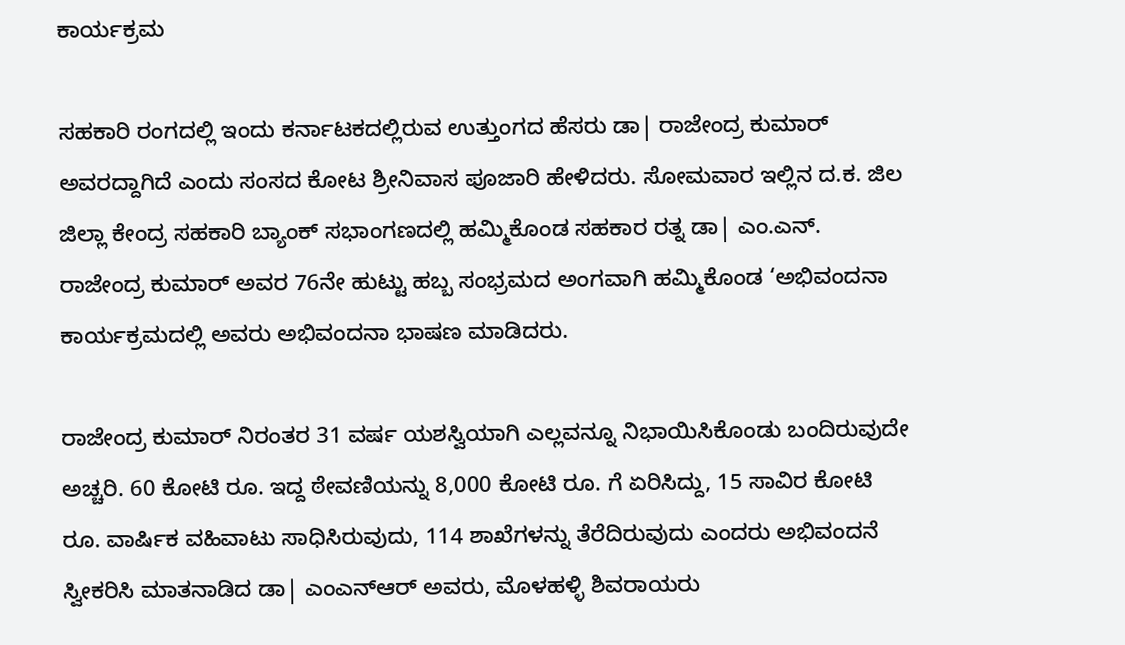ಕಾರ್ಯಕ್ರಮ

ಸಹಕಾರಿ ರಂಗದಲ್ಲಿ ಇಂದು ಕರ್ನಾಟಕದಲ್ಲಿರುವ ಉತ್ತುಂಗದ ಹೆಸರು ಡಾ| ರಾಜೇಂದ್ರ ಕುಮಾರ್ ಅವರದ್ದಾಗಿದೆ ಎಂದು ಸಂಸದ ಕೋಟ ಶ್ರೀನಿವಾಸ ಪೂಜಾರಿ ಹೇಳಿದರು. ಸೋಮವಾರ ಇಲ್ಲಿನ ದ.ಕ. ಜಿಲ ಜಿಲ್ಲಾ ಕೇಂದ್ರ ಸಹಕಾರಿ ಬ್ಯಾಂಕ್ ಸಭಾಂಗಣದಲ್ಲಿ ಹಮ್ಮಿಕೊಂಡ ಸಹಕಾರ ರತ್ನ ಡಾ| ಎಂ.ಎನ್. ರಾಜೇಂದ್ರ ಕುಮಾರ್ ಅವರ 76ನೇ ಹುಟ್ಟು ಹಬ್ಬ ಸಂಭ್ರಮದ ಅಂಗವಾಗಿ ಹಮ್ಮಿಕೊಂಡ ‘ಅಭಿವಂದನಾ ಕಾರ್ಯಕ್ರಮದಲ್ಲಿ ಅವರು ಅಭಿವಂದನಾ ಭಾಷಣ ಮಾಡಿದರು.

ರಾಜೇಂದ್ರ ಕುಮಾರ್ ನಿರಂತರ 31 ವರ್ಷ ಯಶಸ್ವಿಯಾಗಿ ಎಲ್ಲವನ್ನೂ ನಿಭಾಯಿಸಿಕೊಂಡು ಬಂದಿರುವುದೇ ಅಚ್ಚರಿ. 60 ಕೋಟಿ ರೂ. ಇದ್ದ ಠೇವಣಿಯನ್ನು 8,000 ಕೋಟಿ ರೂ. ಗೆ ಏರಿಸಿದ್ದು, 15 ಸಾವಿರ ಕೋಟಿ ರೂ. ವಾರ್ಷಿಕ ವಹಿವಾಟು ಸಾಧಿಸಿರುವುದು, 114 ಶಾಖೆಗಳನ್ನು ತೆರೆದಿರುವುದು ಎಂದರು ಅಭಿವಂದನೆ ಸ್ವೀಕರಿಸಿ ಮಾತನಾಡಿದ ಡಾ| ಎಂಎನ್‌ಆರ್ ಅವರು, ಮೊಳಹಳ್ಳಿ ಶಿವರಾಯರು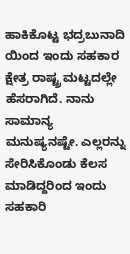ಹಾಕಿಕೊಟ್ಟ ಭದ್ರಬುನಾದಿ ಯಿಂದ ಇಂದು ಸಹಕಾರ ಕ್ಷೇತ್ರ ರಾಷ್ಟ್ರ ಮಟ್ಟದಲ್ಲೇ ಹೆಸರಾಗಿದೆ. ನಾನು ಸಾಮಾನ್ಯ ಮನುಷ್ಯನಷ್ಟೇ. ಎಲ್ಲರನ್ನು ಸೇರಿಸಿಕೊಂಡು ಕೆಲಸ ಮಾಡಿದ್ದರಿಂದ ಇಂದು ಸಹಕಾರಿ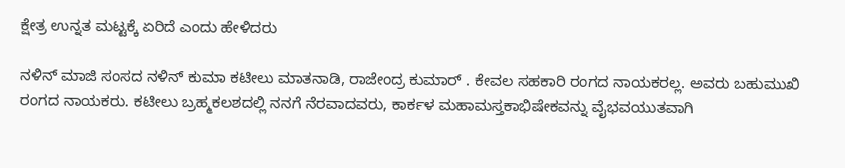ಕ್ಷೇತ್ರ ಉನ್ನತ ಮಟ್ಟಕ್ಕೆ ಏರಿದೆ ಎಂದು ಹೇಳಿದರು

ನಳಿನ್ ಮಾಜಿ ಸಂಸದ ನಳಿನ್ ಕುಮಾ‌ ಕಟೀಲು ಮಾತನಾಡಿ, ರಾಜೇಂದ್ರ ಕುಮಾರ್ . ಕೇವಲ ಸಹಕಾರಿ ರಂಗದ ನಾಯಕರಲ್ಲ. ಅವರು ಬಹುಮುಖಿ ರಂಗದ ನಾಯಕರು. ಕಟೀಲು ಬ್ರಹ್ಮಕಲಶದಲ್ಲಿ ನನಗೆ ನೆರವಾದವರು, ಕಾರ್ಕಳ ಮಹಾಮಸ್ತಕಾಭಿಷೇಕವನ್ನು ವೈಭವಯುತವಾಗಿ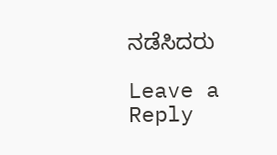ನಡೆಸಿದರು

Leave a Reply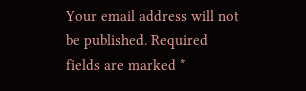Your email address will not be published. Required fields are marked *